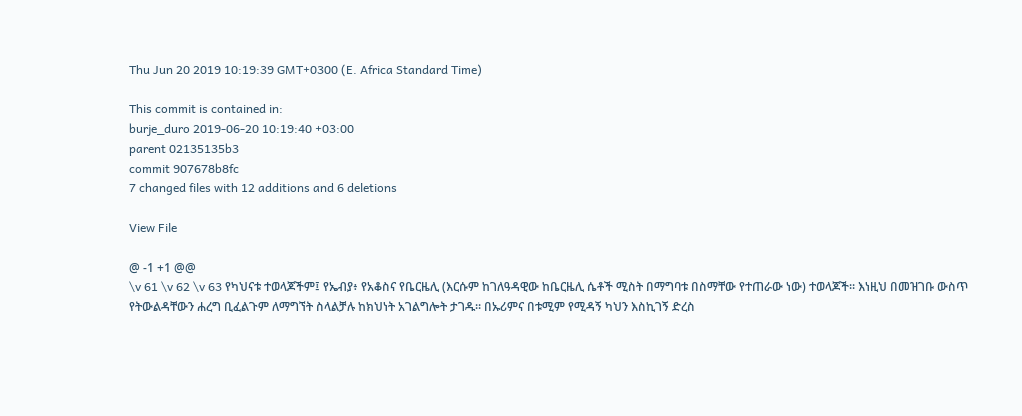Thu Jun 20 2019 10:19:39 GMT+0300 (E. Africa Standard Time)

This commit is contained in:
burje_duro 2019-06-20 10:19:40 +03:00
parent 02135135b3
commit 907678b8fc
7 changed files with 12 additions and 6 deletions

View File

@ -1 +1 @@
\v 61 \v 62 \v 63 የካህናቱ ተወላጆችም፤ የኤብያ፥ የአቆስና የቤርዜሊ (እርሱም ከገለዓዳዊው ከቤርዜሊ ሴቶች ሚስት በማግባቱ በስማቸው የተጠራው ነው) ተወላጆች። እነዚህ በመዝገቡ ውስጥ የትውልዳቸውን ሐረግ ቢፈልጉም ለማግኘት ስላልቻሉ ከክህነት አገልግሎት ታገዱ። በኡሪምና በቱሚም የሚዳኝ ካህን እስኪገኝ ድረስ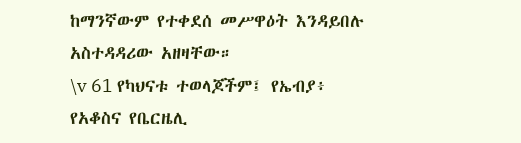ከማንኛውም የተቀደሰ መሥዋዕት እንዳይበሉ አስተዳዳሪው አዘዛቸው።
\v 61 የካህናቱ ተወላጆችም፤ የኤብያ፥ የአቆስና የቤርዜሊ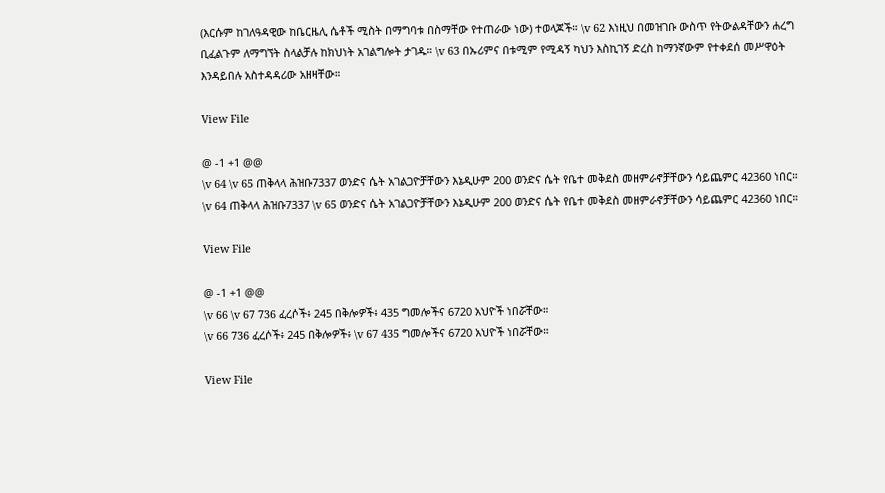(እርሱም ከገለዓዳዊው ከቤርዜሊ ሴቶች ሚስት በማግባቱ በስማቸው የተጠራው ነው) ተወላጆች። \v 62 እነዚህ በመዝገቡ ውስጥ የትውልዳቸውን ሐረግ ቢፈልጉም ለማግኘት ስላልቻሉ ከክህነት አገልግሎት ታገዱ። \v 63 በኡሪምና በቱሚም የሚዳኝ ካህን እስኪገኝ ድረስ ከማንኛውም የተቀደሰ መሥዋዕት እንዳይበሉ አስተዳዳሪው አዘዛቸው።

View File

@ -1 +1 @@
\v 64 \v 65 ጠቅላላ ሕዝቡ7337 ወንድና ሴት አገልጋዮቻቸውን እኔዲሁም 200 ወንድና ሴት የቤተ መቅደስ መዘምራኖቻቸውን ሳይጨምር 42360 ነበር።
\v 64 ጠቅላላ ሕዝቡ7337 \v 65 ወንድና ሴት አገልጋዮቻቸውን እኔዲሁም 200 ወንድና ሴት የቤተ መቅደስ መዘምራኖቻቸውን ሳይጨምር 42360 ነበር።

View File

@ -1 +1 @@
\v 66 \v 67 736 ፈረሶች፥ 245 በቅሎዎች፥ 435 ግመሎችና 6720 አህዮች ነበሯቸው።
\v 66 736 ፈረሶች፥ 245 በቅሎዎች፥ \v 67 435 ግመሎችና 6720 አህዮች ነበሯቸው።

View File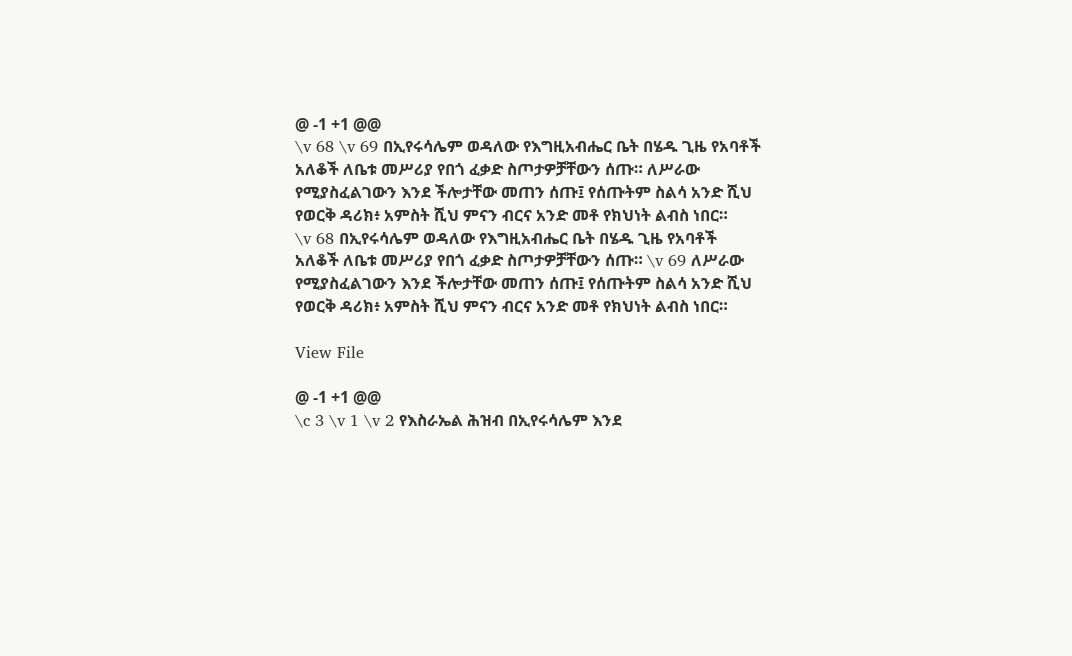@ -1 +1 @@
\v 68 \v 69 በኢየሩሳሌም ወዳለው የእግዚአብሔር ቤት በሄዱ ጊዜ የአባቶች አለቆች ለቤቱ መሥሪያ የበጎ ፈቃድ ስጦታዎቻቸውን ሰጡ። ለሥራው የሚያስፈልገውን እንደ ችሎታቸው መጠን ሰጡ፤ የሰጡትም ስልሳ አንድ ሺህ የወርቅ ዳሪክ፥ አምስት ሺህ ምናን ብርና አንድ መቶ የክህነት ልብስ ነበር።
\v 68 በኢየሩሳሌም ወዳለው የእግዚአብሔር ቤት በሄዱ ጊዜ የአባቶች አለቆች ለቤቱ መሥሪያ የበጎ ፈቃድ ስጦታዎቻቸውን ሰጡ። \v 69 ለሥራው የሚያስፈልገውን እንደ ችሎታቸው መጠን ሰጡ፤ የሰጡትም ስልሳ አንድ ሺህ የወርቅ ዳሪክ፥ አምስት ሺህ ምናን ብርና አንድ መቶ የክህነት ልብስ ነበር።

View File

@ -1 +1 @@
\c 3 \v 1 \v 2 የእስራኤል ሕዝብ በኢየሩሳሌም እንደ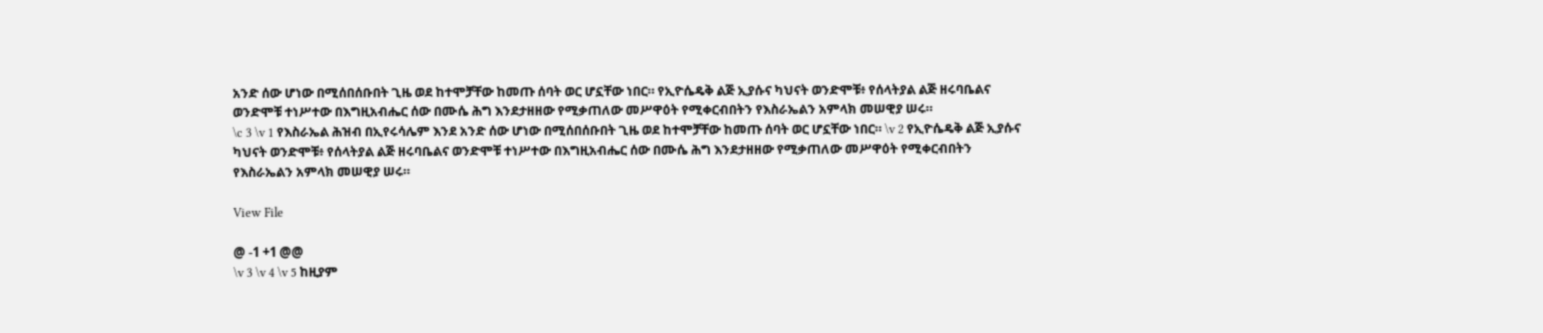አንድ ሰው ሆነው በሚሰበሰቡበት ጊዜ ወደ ከተሞቻቸው ከመጡ ሰባት ወር ሆኗቸው ነበር። የኢዮሴዴቅ ልጅ ኢያሱና ካህናት ወንድሞቹ፥ የሰላትያል ልጅ ዘሩባቤልና ወንድሞቹ ተነሥተው በእግዚአብሔር ሰው በሙሴ ሕግ እንደታዘዘው የሚቃጠለው መሥዋዕት የሚቀርብበትን የእስራኤልን አምላክ መሠዊያ ሠሩ።
\c 3 \v 1 የእስራኤል ሕዝብ በኢየሩሳሌም እንደ አንድ ሰው ሆነው በሚሰበሰቡበት ጊዜ ወደ ከተሞቻቸው ከመጡ ሰባት ወር ሆኗቸው ነበር። \v 2 የኢዮሴዴቅ ልጅ ኢያሱና ካህናት ወንድሞቹ፥ የሰላትያል ልጅ ዘሩባቤልና ወንድሞቹ ተነሥተው በእግዚአብሔር ሰው በሙሴ ሕግ እንደታዘዘው የሚቃጠለው መሥዋዕት የሚቀርብበትን የእስራኤልን አምላክ መሠዊያ ሠሩ።

View File

@ -1 +1 @@
\v 3 \v 4 \v 5 ከዚያም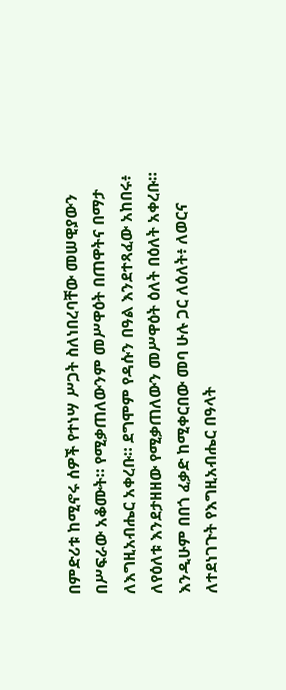በምድሪቱ ከሚኖሩ ሰዎች የተነሣ ሥጋት ስለነበረባቸው መሠዊያውን በሥፍራው አቆሙት። የሚቃጠለውንም መሥዋዕት በጠዋትና በማታ ለእግዚአብሔር አቀረቡ። ደግሞም የዳሱን በዓል እንደተጻፈው አከበሩ፥ ለየዕለቱ እንደታዘዘው የሚቃጠለውን መሥዋዕት ዕለት በዕለት አቀረቡ። እንዲሁም በበጎ ፈቃድ ከሚቀርበው መባ ሁሉ ጋር ለዕለት፥ ለወርና ለተደነገጉት የእግዚአብሔር በዓላት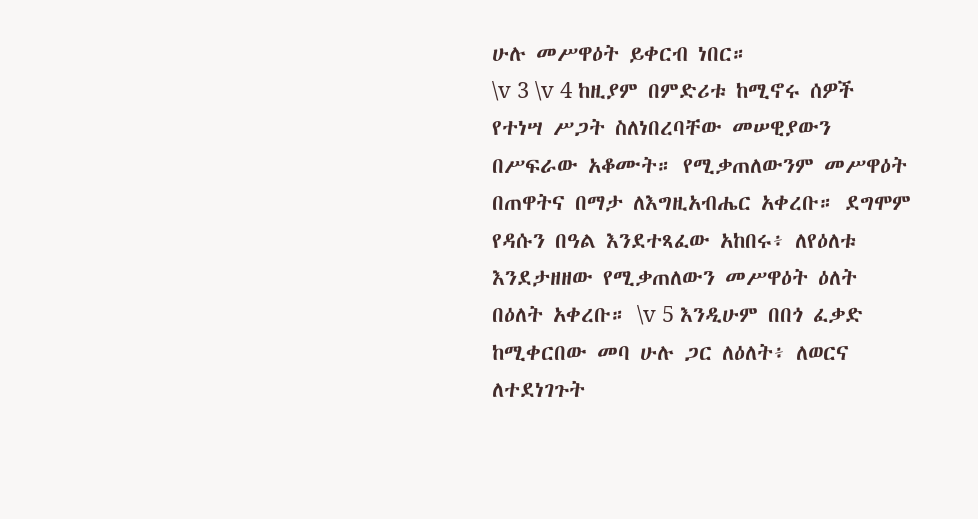ሁሉ መሥዋዕት ይቀርብ ነበር።
\v 3 \v 4 ከዚያም በምድሪቱ ከሚኖሩ ሰዎች የተነሣ ሥጋት ስለነበረባቸው መሠዊያውን በሥፍራው አቆሙት። የሚቃጠለውንም መሥዋዕት በጠዋትና በማታ ለእግዚአብሔር አቀረቡ። ደግሞም የዳሱን በዓል እንደተጻፈው አከበሩ፥ ለየዕለቱ እንደታዘዘው የሚቃጠለውን መሥዋዕት ዕለት በዕለት አቀረቡ። \v 5 እንዲሁም በበጎ ፈቃድ ከሚቀርበው መባ ሁሉ ጋር ለዕለት፥ ለወርና ለተደነገጉት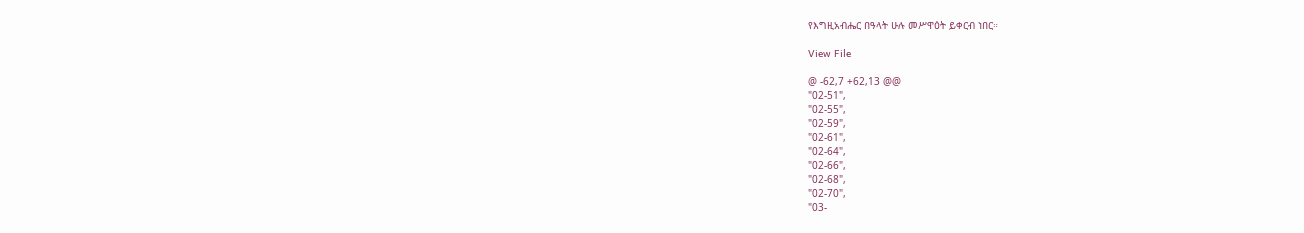የእግዚአብሔር በዓላት ሁሉ መሥዋዕት ይቀርብ ነበር።

View File

@ -62,7 +62,13 @@
"02-51",
"02-55",
"02-59",
"02-61",
"02-64",
"02-66",
"02-68",
"02-70",
"03-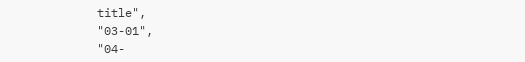title",
"03-01",
"04-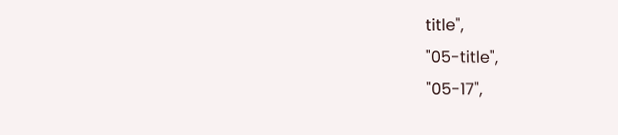title",
"05-title",
"05-17",